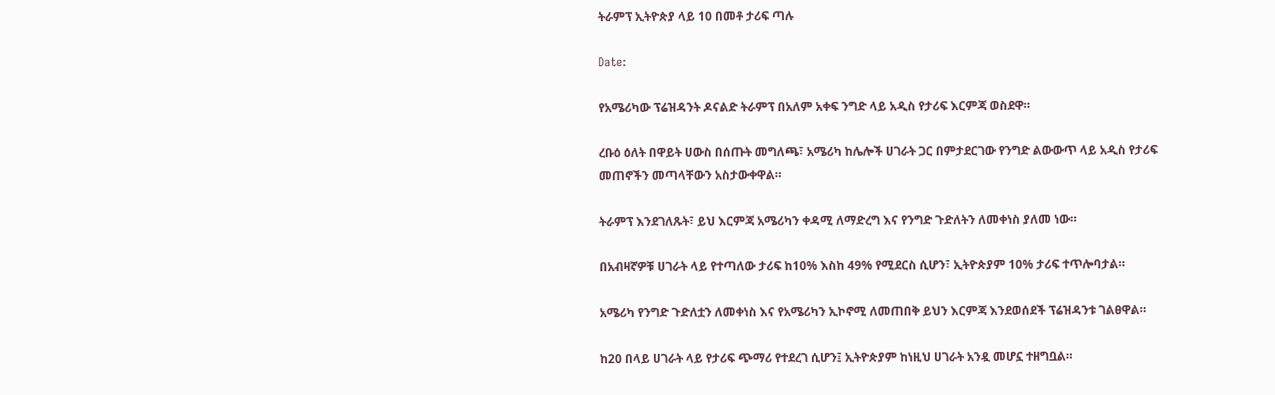ትራምፕ ኢትዮጵያ ላይ 10 በመቶ ታሪፍ ጣሉ

Date:

የአሜሪካው ፕሬዝዳንት ዶናልድ ትራምፕ በአለም አቀፍ ንግድ ላይ አዲስ የታሪፍ እርምጃ ወስደዋ።

ረቡዕ ዕለት በዋይት ሀውስ በሰጡት መግለጫ፣ አሜሪካ ከሌሎች ሀገራት ጋር በምታደርገው የንግድ ልውውጥ ላይ አዲስ የታሪፍ መጠኖችን መጣላቸውን አስታውቀዋል።

ትራምፕ እንደገለጹት፣ ይህ እርምጃ አሜሪካን ቀዳሚ ለማድረግ እና የንግድ ጉድለትን ለመቀነስ ያለመ ነው።

በአብዛኛዎቹ ሀገራት ላይ የተጣለው ታሪፍ ከ10% እስከ 49% የሚደርስ ሲሆን፣ ኢትዮጵያም 10% ታሪፍ ተጥሎባታል።

አሜሪካ የንግድ ጉድለቷን ለመቀነስ እና የአሜሪካን ኢኮኖሚ ለመጠበቅ ይህን እርምጃ እንደወሰደች ፕሬዝዳንቱ ገልፀዋል።

ከ20 በላይ ሀገራት ላይ የታሪፍ ጭማሪ የተደረገ ሲሆን፤ ኢትዮጵያም ከነዚህ ሀገራት አንዷ መሆኗ ተዘግቧል።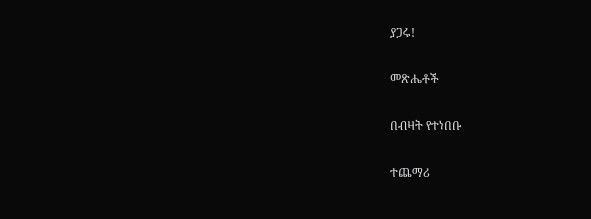ያጋሩ!

መጽሔቶች

በብዛት የተነበቡ

ተጨማሪ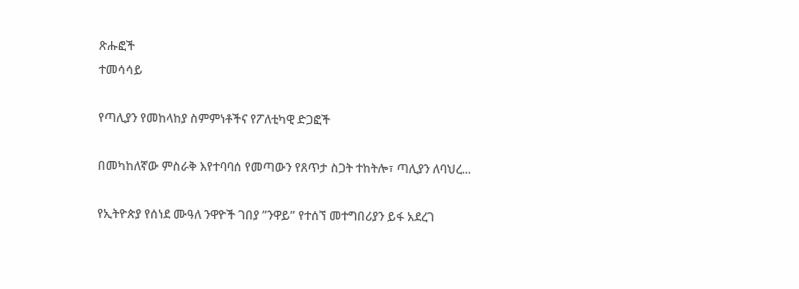ጽሑፎች
ተመሳሳይ

የጣሊያን የመከላከያ ስምምነቶችና የፖለቲካዊ ድጋፎች

በመካከለኛው ምስራቅ እየተባባሰ የመጣውን የጸጥታ ስጋት ተከትሎ፣ ጣሊያን ለባህረ...

የኢትዮጵያ የሰነደ ሙዓለ ንዋዮች ገበያ ”ንዋይ” የተሰኘ መተግበሪያን ይፋ አደረገ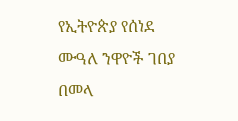የኢትዮጵያ የሰነደ ሙዓለ ንዋዮች ገበያ በመላ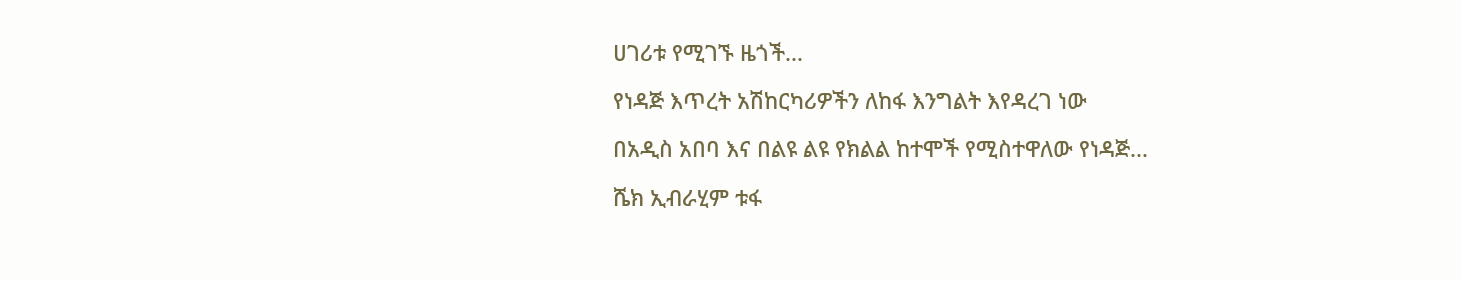ሀገሪቱ የሚገኙ ዜጎች...

የነዳጅ እጥረት አሽከርካሪዎችን ለከፋ እንግልት እየዳረገ ነው

በአዲስ አበባ እና በልዩ ልዩ የክልል ከተሞች የሚስተዋለው የነዳጅ...

ሼክ ኢብራሂም ቱፋ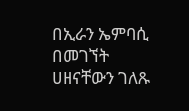በኢራን ኤምባሲ በመገኘት ሀዘናቸውን ገለጹ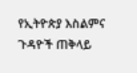የኢትዮጵያ እስልምና ጉዳዮች ጠቅላይ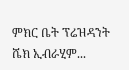ምክር ቤት ፕሬዝዳንት ሼክ ኢብራሂም...